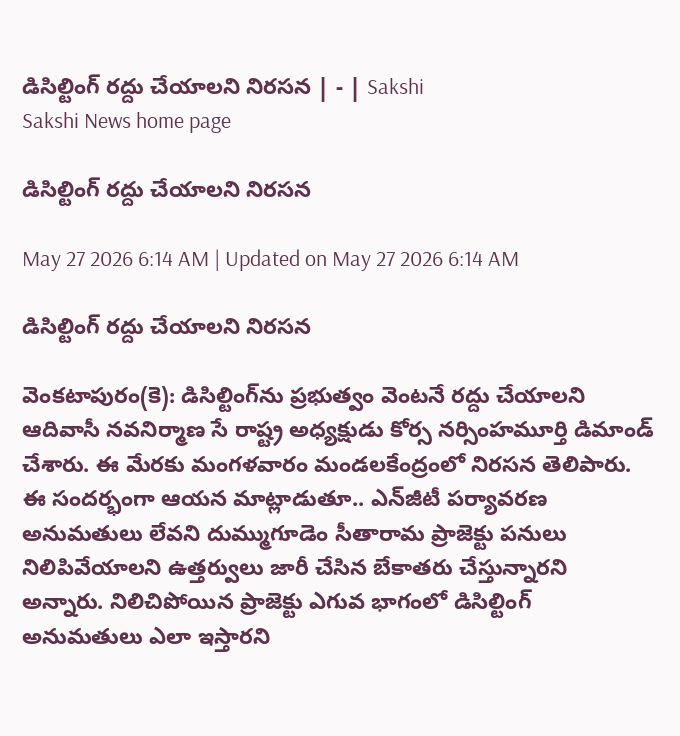డిసిల్టింగ్‌ రద్దు చేయాలని నిరసన | - | Sakshi
Sakshi News home page

డిసిల్టింగ్‌ రద్దు చేయాలని నిరసన

May 27 2026 6:14 AM | Updated on May 27 2026 6:14 AM

డిసిల్టింగ్‌ రద్దు చేయాలని నిరసన

వెంకటాపురం(కె): డిసిల్టింగ్‌ను ప్రభుత్వం వెంటనే రద్దు చేయాలని ఆదివాసీ నవనిర్మాణ సే రాష్ట్ర అధ్యక్షుడు కోర్స నర్సింహమూర్తి డిమాండ్‌ చేశారు. ఈ మేరకు మంగళవారం మండలకేంద్రంలో నిరసన తెలిపారు. ఈ సందర్భంగా ఆయన మాట్లాడుతూ.. ఎన్‌జీటీ పర్యావరణ అనుమతులు లేవని దుమ్ముగూడెం సీతారామ ప్రాజెక్టు పనులు నిలిపివేయాలని ఉత్తర్వులు జారీ చేసిన బేకాతరు చేస్తున్నారని అన్నారు. నిలిచిపోయిన ప్రాజెక్టు ఎగువ భాగంలో డిసిల్టింగ్‌ అనుమతులు ఎలా ఇస్తారని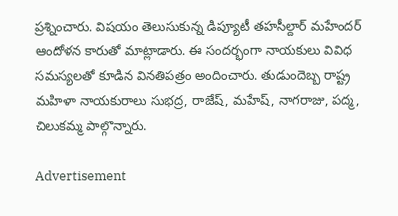ప్రశ్నించారు. విషయం తెలుసుకున్న డిప్యూటీ తహసీల్దార్‌ మహేందర్‌ ఆందోళన కారుతో మాట్లాడారు. ఈ సందర్భంగా నాయకులు వివిధ సమస్యలతో కూడిన వినతిపత్రం అందించారు. తుడుందెబ్బ రాష్ట్ర మహిళా నాయకురాలు సుభద్ర, రాజేష్‌, మహేష్‌, నాగరాజు, పద్మ, చిలుకమ్మ పాల్గొన్నారు.

Advertisement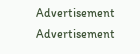Advertisement
Advertisement